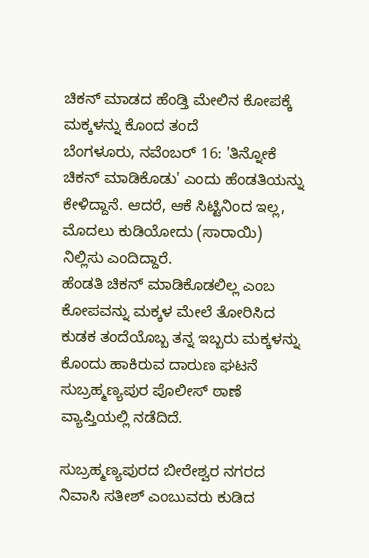ಚಿಕನ್ ಮಾಡದ ಹೆಂಡ್ತಿ ಮೇಲಿನ ಕೋಪಕ್ಕೆ ಮಕ್ಕಳನ್ನು ಕೊಂದ ತಂದೆ
ಬೆಂಗಳೂರು, ನವೆಂಬರ್ 16: 'ತಿನ್ನೋಕೆ ಚಿಕನ್ ಮಾಡಿಕೊಡು' ಎಂದು ಹೆಂಡತಿಯನ್ನು ಕೇಳಿದ್ದಾನೆ. ಆದರೆ, ಆಕೆ ಸಿಟ್ಟಿನಿಂದ ಇಲ್ಲ, ಮೊದಲು ಕುಡಿಯೋದು (ಸಾರಾಯಿ) ನಿಲ್ಲಿಸು ಎಂದಿದ್ದಾರೆ.
ಹೆಂಡತಿ ಚಿಕನ್ ಮಾಡಿಕೊಡಲಿಲ್ಲ ಎಂಬ ಕೋಪವನ್ನು ಮಕ್ಕಳ ಮೇಲೆ ತೋರಿಸಿದ ಕುಡಕ ತಂದೆಯೊಬ್ಬ ತನ್ನ ಇಬ್ಬರು ಮಕ್ಕಳನ್ನು ಕೊಂದು ಹಾಕಿರುವ ದಾರುಣ ಘಟನೆ ಸುಬ್ರಹ್ಮಣ್ಯಪುರ ಪೊಲೀಸ್ ಠಾಣೆ ವ್ಯಾಪ್ತಿಯಲ್ಲಿ ನಡೆದಿದೆ.

ಸುಬ್ರಹ್ಮಣ್ಯಪುರದ ಬೀರೇಶ್ವರ ನಗರದ ನಿವಾಸಿ ಸತೀಶ್ ಎಂಬುವರು ಕುಡಿದ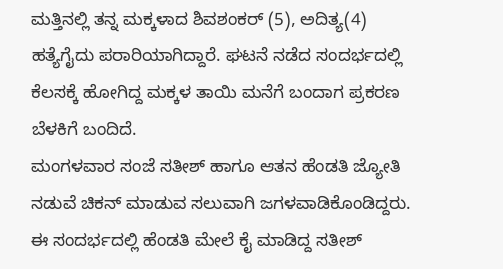ಮತ್ತಿನಲ್ಲಿ ತನ್ನ ಮಕ್ಕಳಾದ ಶಿವಶಂಕರ್ (5), ಅದಿತ್ಯ(4) ಹತ್ಯೆಗೈದು ಪರಾರಿಯಾಗಿದ್ದಾರೆ. ಘಟನೆ ನಡೆದ ಸಂದರ್ಭದಲ್ಲಿ ಕೆಲಸಕ್ಕೆ ಹೋಗಿದ್ದ ಮಕ್ಕಳ ತಾಯಿ ಮನೆಗೆ ಬಂದಾಗ ಪ್ರಕರಣ ಬೆಳಕಿಗೆ ಬಂದಿದೆ.
ಮಂಗಳವಾರ ಸಂಜೆ ಸತೀಶ್ ಹಾಗೂ ಆತನ ಹೆಂಡತಿ ಜ್ಯೋತಿ ನಡುವೆ ಚಿಕನ್ ಮಾಡುವ ಸಲುವಾಗಿ ಜಗಳವಾಡಿಕೊಂಡಿದ್ದರು. ಈ ಸಂದರ್ಭದಲ್ಲಿ ಹೆಂಡತಿ ಮೇಲೆ ಕೈ ಮಾಡಿದ್ದ ಸತೀಶ್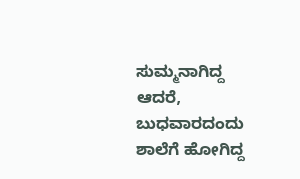ಸುಮ್ಮನಾಗಿದ್ದ ಆದರೆ, ಬುಧವಾರದಂದು ಶಾಲೆಗೆ ಹೋಗಿದ್ದ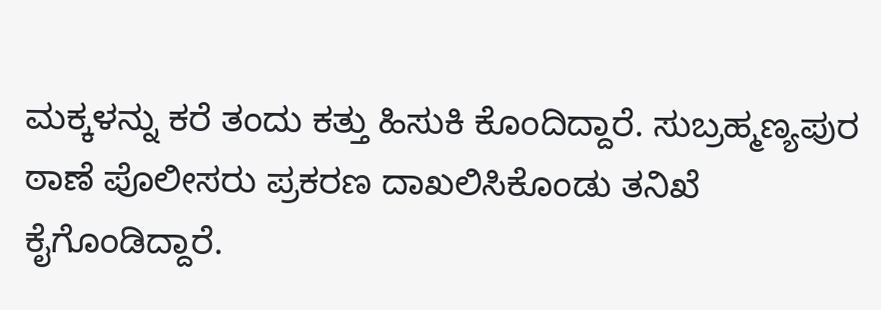ಮಕ್ಕಳನ್ನು ಕರೆ ತಂದು ಕತ್ತು ಹಿಸುಕಿ ಕೊಂದಿದ್ದಾರೆ. ಸುಬ್ರಹ್ಮಣ್ಯಪುರ ಠಾಣೆ ಪೊಲೀಸರು ಪ್ರಕರಣ ದಾಖಲಿಸಿಕೊಂಡು ತನಿಖೆ ಕೈಗೊಂಡಿದ್ದಾರೆ.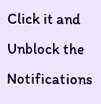Click it and Unblock the Notifications